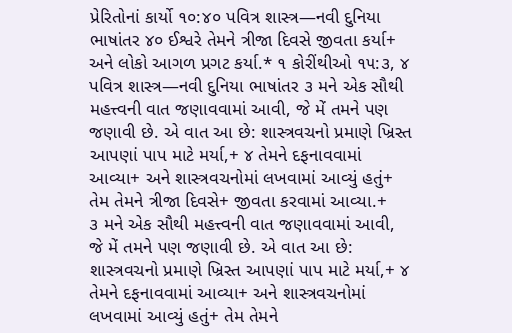પ્રેરિતોનાં કાર્યો ૧૦:૪૦ પવિત્ર શાસ્ત્ર—નવી દુનિયા ભાષાંતર ૪૦ ઈશ્વરે તેમને ત્રીજા દિવસે જીવતા કર્યા+ અને લોકો આગળ પ્રગટ કર્યા.* ૧ કોરીંથીઓ ૧૫:૩, ૪ પવિત્ર શાસ્ત્ર—નવી દુનિયા ભાષાંતર ૩ મને એક સૌથી મહત્ત્વની વાત જણાવવામાં આવી, જે મેં તમને પણ જણાવી છે. એ વાત આ છે: શાસ્ત્રવચનો પ્રમાણે ખ્રિસ્ત આપણાં પાપ માટે મર્યા,+ ૪ તેમને દફનાવવામાં આવ્યા+ અને શાસ્ત્રવચનોમાં લખવામાં આવ્યું હતું+ તેમ તેમને ત્રીજા દિવસે+ જીવતા કરવામાં આવ્યા.+
૩ મને એક સૌથી મહત્ત્વની વાત જણાવવામાં આવી, જે મેં તમને પણ જણાવી છે. એ વાત આ છે: શાસ્ત્રવચનો પ્રમાણે ખ્રિસ્ત આપણાં પાપ માટે મર્યા,+ ૪ તેમને દફનાવવામાં આવ્યા+ અને શાસ્ત્રવચનોમાં લખવામાં આવ્યું હતું+ તેમ તેમને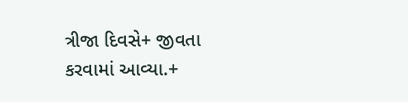ત્રીજા દિવસે+ જીવતા કરવામાં આવ્યા.+